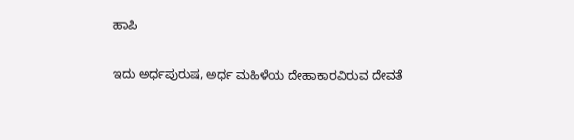ಹಾಪಿ

ಇದು ಅರ್ಧಪುರುಷ, ಅರ್ಧ ಮಹಿಳೆಯ ದೇಹಾಕಾರವಿರುವ ದೇವತೆ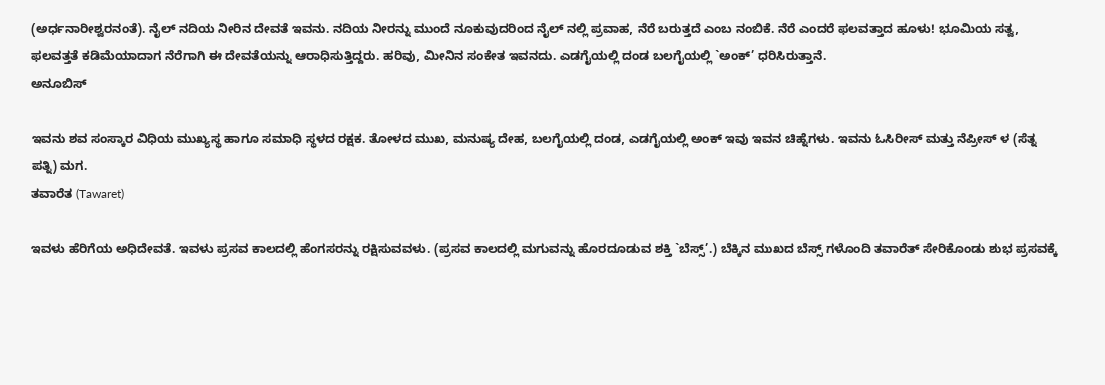(ಅರ್ಧನಾರೀಶ್ವರನಂತೆ). ನೈಲ್ ನದಿಯ ನೀರಿನ ದೇವತೆ ಇವನು. ನದಿಯ ನೀರನ್ನು ಮುಂದೆ ನೂಕುವುದರಿಂದ ನೈಲ್ ನಲ್ಲಿ ಪ್ರವಾಹ, ನೆರೆ ಬರುತ್ತದೆ ಎಂಬ ನಂಬಿಕೆ. ನೆರೆ ಎಂದರೆ ಫಲವತ್ತಾದ ಹೂಳು! ಭೂಮಿಯ ಸತ್ವ, ಫಲವತ್ತತೆ ಕಡಿಮೆಯಾದಾಗ ನೆರೆಗಾಗಿ ಈ ದೇವತೆಯನ್ನು ಆರಾಧಿಸುತ್ತಿದ್ದರು. ಹರಿವು, ಮೀನಿನ ಸಂಕೇತ ಇವನದು. ಎಡಗೈಯಲ್ಲಿ ದಂಡ ಬಲಗೈಯಲ್ಲಿ `ಅಂಕ್’ ಧರಿಸಿರುತ್ತಾನೆ.
ಅನೂಬಿಸ್

ಇವನು ಶವ ಸಂಸ್ಕಾರ ವಿಧಿಯ ಮುಖ್ಯಸ್ಥ ಹಾಗೂ ಸಮಾಧಿ ಸ್ಥಳದ ರಕ್ಷಕ. ತೋಳದ ಮುಖ, ಮನುಷ್ಯ ದೇಹ, ಬಲಗೈಯಲ್ಲಿ ದಂಡ, ಎಡಗೈಯಲ್ಲಿ ಅಂಕ್ ಇವು ಇವನ ಚಿಹ್ನೆಗಳು. ಇವನು ಓಸಿರೀಸ್ ಮತ್ತು ನೆಪ್ರೀಸ್ ಳ (ಸೆತ್ನ ಪತ್ನಿ) ಮಗ.
ತವಾರೆತ (Tawaret)

ಇವಳು ಹೆರಿಗೆಯ ಅಧಿದೇವತೆ. ಇವಳು ಪ್ರಸವ ಕಾಲದಲ್ಲಿ ಹೆಂಗಸರನ್ನು ರಕ್ಷಿಸುವವಳು. (ಪ್ರಸವ ಕಾಲದಲ್ಲಿ ಮಗುವನ್ನು ಹೊರದೂಡುವ ಶಕ್ತಿ `ಬೆಸ್ಸ್’.) ಬೆಕ್ಕಿನ ಮುಖದ ಬೆಸ್ಸ್ ಗಳೊಂದಿ ತವಾರೆತ್ ಸೇರಿಕೊಂಡು ಶುಭ ಪ್ರಸವಕ್ಕೆ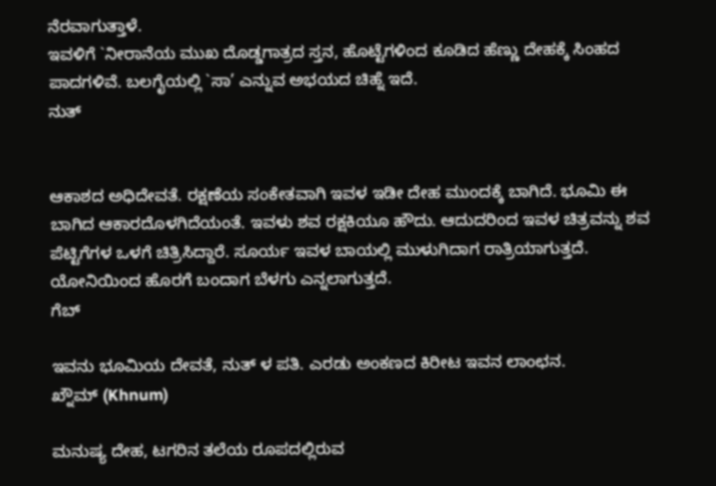ನೆರವಾಗುತ್ತಾಳೆ.
ಇವಳಿಗೆ `ನೀರಾನೆಯ ಮುಖ ದೊಡ್ಡಗಾತ್ರದ ಸ್ತನ, ಹೊಟ್ಟೆಗಳಿಂದ ಕೂಡಿದ ಹೆಣ್ಣು ದೇಹಕ್ಕೆ ಸಿಂಹದ ಪಾದಗಳಿವೆ. ಬಲಗೈಯಲ್ಲಿ `ಸಾ’ ಎನ್ನುವ ಅಭಯದ ಚಿಹ್ನೆ ಇದೆ.
ನುತ್


ಆಕಾಶದ ಅಧಿದೇವತೆ. ರಕ್ಷಣೆಯ ಸಂಕೇತವಾಗಿ ಇವಳ ಇಡೀ ದೇಹ ಮುಂದಕ್ಕೆ ಬಾಗಿದೆ. ಭೂಮಿ ಈ ಬಾಗಿದ ಆಕಾರದೊಳಗಿದೆಯಂತೆ. ಇವಳು ಶವ ರಕ್ಷಕಿಯೂ ಹೌದು. ಆದುದರಿಂದ ಇವಳ ಚಿತ್ರವನ್ನು ಶವ ಪೆಟ್ಟಿಗೆಗಳ ಒಳಗೆ ಚಿತ್ರಿಸಿದ್ದಾರೆ. ಸೂರ್ಯ ಇವಳ ಬಾಯಲ್ಲಿ ಮುಳುಗಿದಾಗ ರಾತ್ರಿಯಾಗುತ್ತದೆ. ಯೋನಿಯಿಂದ ಹೊರಗೆ ಬಂದಾಗ ಬೆಳಗು ಎನ್ನಲಾಗುತ್ತದೆ.
ಗೆಬ್

ಇವನು ಭೂಮಿಯ ದೇವತೆ, ನುತ್ ಳ ಪತಿ. ಎರಡು ಅಂಕಣದ ಕಿರೀಟ ಇವನ ಲಾಂಛನ.
ಖ್ನೌಮ್ (Khnum)

ಮನುಷ್ಯ ದೇಹ, ಟಗರಿನ ತಲೆಯ ರೂಪದಲ್ಲಿರುವ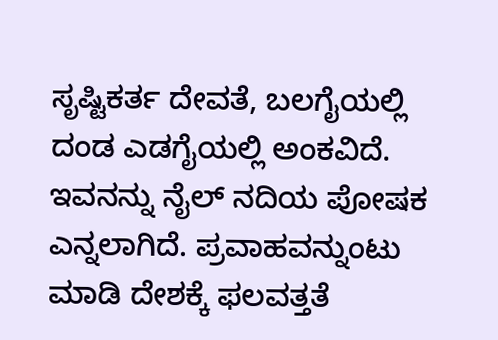ಸೃಷ್ಟಿಕರ್ತ ದೇವತೆ, ಬಲಗೈಯಲ್ಲಿ ದಂಡ ಎಡಗೈಯಲ್ಲಿ ಅಂಕವಿದೆ. ಇವನನ್ನು ನೈಲ್ ನದಿಯ ಪೋಷಕ ಎನ್ನಲಾಗಿದೆ. ಪ್ರವಾಹವನ್ನುಂಟು ಮಾಡಿ ದೇಶಕ್ಕೆ ಫಲವತ್ತತೆ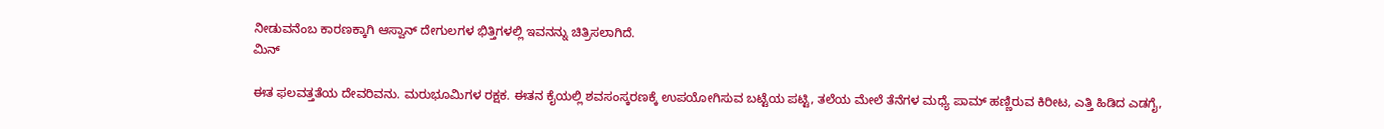ನೀಡುವನೆಂಬ ಕಾರಣಕ್ಕಾಗಿ ಆಸ್ವಾನ್ ದೇಗುಲಗಳ ಭಿತ್ತಿಗಳಲ್ಲಿ ಇವನನ್ನು ಚಿತ್ರಿಸಲಾಗಿದೆ.
ಮಿನ್

ಈತ ಫಲವತ್ತತೆಯ ದೇವರಿವನು. ಮರುಭೂಮಿಗಳ ರಕ್ಷಕ. ಈತನ ಕೈಯಲ್ಲಿ ಶವಸಂಸ್ಕರಣಕ್ಕೆ ಉಪಯೋಗಿಸುವ ಬಟ್ಟೆಯ ಪಟ್ಟಿ, ತಲೆಯ ಮೇಲೆ ತೆನೆಗಳ ಮಧ್ಯೆ ಪಾಮ್ ಹಣ್ಣಿರುವ ಕಿರೀಟ, ಎತ್ತಿ ಹಿಡಿದ ಎಡಗೈ,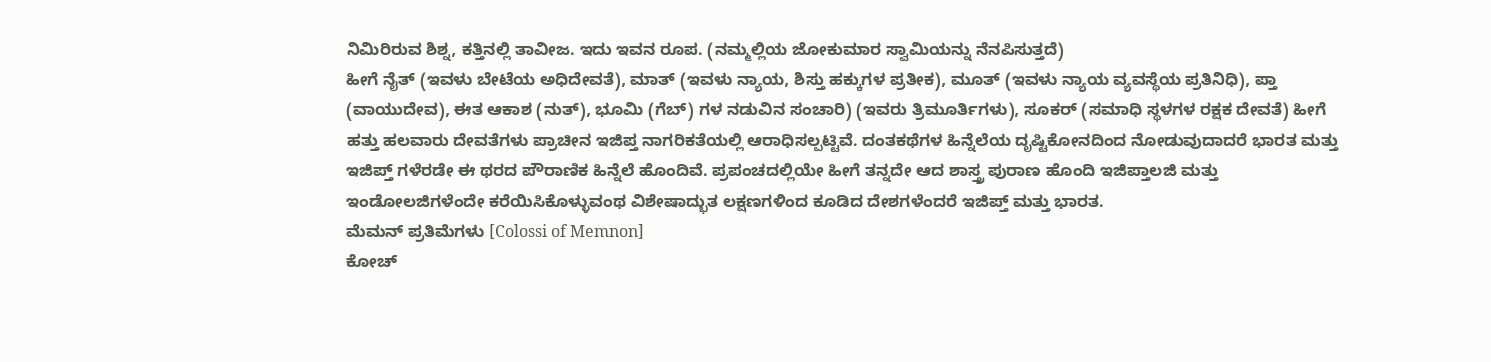ನಿಮಿರಿರುವ ಶಿಶ್ನ, ಕತ್ತಿನಲ್ಲಿ ತಾವೀಜ. ಇದು ಇವನ ರೂಪ. (ನಮ್ಮಲ್ಲಿಯ ಜೋಕುಮಾರ ಸ್ವಾಮಿಯನ್ನು ನೆನಪಿಸುತ್ತದೆ)
ಹೀಗೆ ನೈತ್ (ಇವಳು ಬೇಟೆಯ ಅಧಿದೇವತೆ), ಮಾತ್ (ಇವಳು ನ್ಯಾಯ, ಶಿಸ್ತು ಹಕ್ಕುಗಳ ಪ್ರತೀಕ), ಮೂತ್ (ಇವಳು ನ್ಯಾಯ ವ್ಯವಸ್ಥೆಯ ಪ್ರತಿನಿಧಿ), ಪ್ತಾ (ವಾಯುದೇವ), ಈತ ಆಕಾಶ (ನುತ್), ಭೂಮಿ (ಗೆಬ್) ಗಳ ನಡುವಿನ ಸಂಚಾರಿ) (ಇವರು ತ್ರಿಮೂರ್ತಿಗಳು), ಸೂಕರ್ (ಸಮಾಧಿ ಸ್ಥಳಗಳ ರಕ್ಷಕ ದೇವತೆ) ಹೀಗೆ ಹತ್ತು ಹಲವಾರು ದೇವತೆಗಳು ಪ್ರಾಚೀನ ಇಜಿಪ್ತ ನಾಗರಿಕತೆಯಲ್ಲಿ ಆರಾಧಿಸಲ್ಪಟ್ಟಿವೆ. ದಂತಕಥೆಗಳ ಹಿನ್ನೆಲೆಯ ದೃಷ್ಟಿಕೋನದಿಂದ ನೋಡುವುದಾದರೆ ಭಾರತ ಮತ್ತು ಇಜಿಪ್ತ್ ಗಳೆರಡೇ ಈ ಥರದ ಪೌರಾಣಿಕ ಹಿನ್ನೆಲೆ ಹೊಂದಿವೆ. ಪ್ರಪಂಚದಲ್ಲಿಯೇ ಹೀಗೆ ತನ್ನದೇ ಆದ ಶಾಸ್ತ್ರ ಪುರಾಣ ಹೊಂದಿ ಇಜಿಪ್ತಾಲಜಿ ಮತ್ತು ಇಂಡೋಲಜಿಗಳೆಂದೇ ಕರೆಯಿಸಿಕೊಳ್ಳುವಂಥ ವಿಶೇಷಾದ್ಭುತ ಲಕ್ಷಣಗಳಿಂದ ಕೂಡಿದ ದೇಶಗಳೆಂದರೆ ಇಜಿಪ್ತ್ ಮತ್ತು ಭಾರತ.
ಮೆಮನ್ ಪ್ರತಿಮೆಗಳು [Colossi of Memnon]
ಕೋಚ್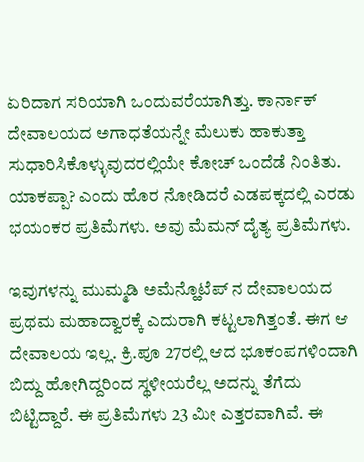ಏರಿದಾಗ ಸರಿಯಾಗಿ ಒಂದುವರೆಯಾಗಿತ್ತು. ಕಾರ್ನಾಕ್ ದೇವಾಲಯದ ಅಗಾಧತೆಯನ್ನೇ ಮೆಲುಕು ಹಾಕುತ್ತಾ ಸುಧಾರಿಸಿಕೊಳ್ಳುವುದರಲ್ಲಿಯೇ ಕೋಚ್ ಒಂದೆಡೆ ನಿಂತಿತು. ಯಾಕಪ್ಪಾ? ಎಂದು ಹೊರ ನೋಡಿದರೆ ಎಡಪಕ್ಕದಲ್ಲಿ ಎರಡು ಭಯಂಕರ ಪ್ರತಿಮೆಗಳು. ಅವು ಮೆಮನ್ ದೈತ್ಯ ಪ್ರತಿಮೆಗಳು.

ಇವುಗಳನ್ನು ಮುಮ್ಮಡಿ ಅಮೆನ್ಹೊಟೆಪ್ ನ ದೇವಾಲಯದ ಪ್ರಥಮ ಮಹಾದ್ವಾರಕ್ಕೆ ಎದುರಾಗಿ ಕಟ್ಟಲಾಗಿತ್ತಂತೆ. ಈಗ ಆ ದೇವಾಲಯ ಇಲ್ಲ. ಕ್ರಿ.ಪೂ 27ರಲ್ಲಿ ಆದ ಭೂಕಂಪಗಳಿಂದಾಗಿ ಬಿದ್ದು ಹೋಗಿದ್ದರಿಂದ ಸ್ಥಳೀಯರೆಲ್ಲ ಅದನ್ನು ತೆಗೆದು ಬಿಟ್ಟಿದ್ದಾರೆ. ಈ ಪ್ರತಿಮೆಗಳು 23 ಮೀ ಎತ್ತರವಾಗಿವೆ. ಈ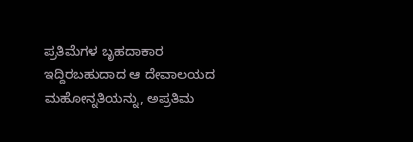ಪ್ರತಿಮೆಗಳ ಬೃಹದಾಕಾರ ಇದ್ದಿರಬಹುದಾದ ಆ ದೇವಾಲಯದ ಮಹೋನ್ನತಿಯನ್ನು, ಅಪ್ರತಿಮ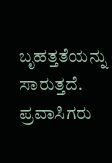ಬೃಹತ್ತತೆಯನ್ನು ಸಾರುತ್ತದೆ. ಪ್ರವಾಸಿಗರು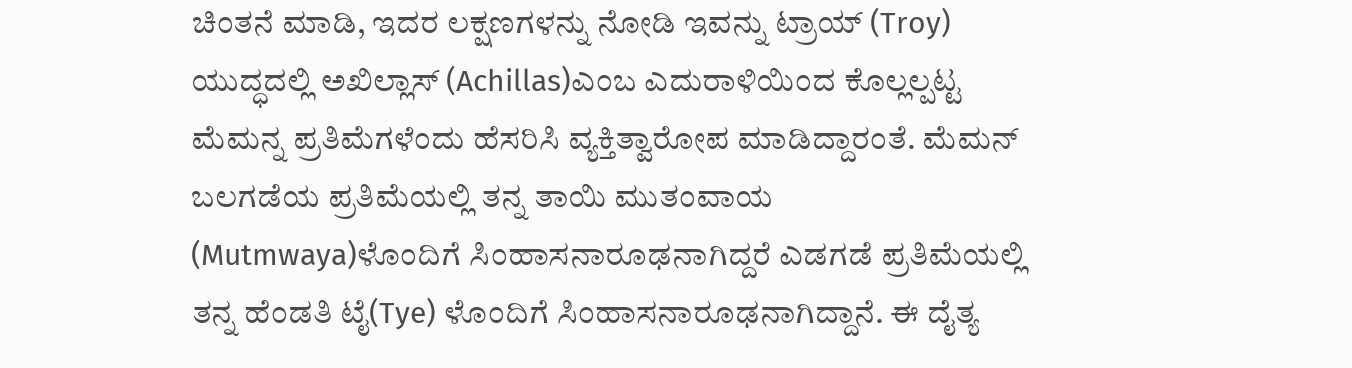ಚಿಂತನೆ ಮಾಡಿ, ಇದರ ಲಕ್ಷಣಗಳನ್ನು ನೋಡಿ ಇವನ್ನು ಟ್ರಾಯ್ (Troy) ಯುದ್ಧದಲ್ಲಿ ಅಖಿಲ್ಲಾಸ್ (Achillas)ಎಂಬ ಎದುರಾಳಿಯಿಂದ ಕೊಲ್ಲಲ್ಪಟ್ಟ ಮೆಮನ್ನ ಪ್ರತಿಮೆಗಳೆಂದು ಹೆಸರಿಸಿ ವ್ಯಕ್ತಿತ್ವಾರೋಪ ಮಾಡಿದ್ದಾರಂತೆ. ಮೆಮನ್ ಬಲಗಡೆಯ ಪ್ರತಿಮೆಯಲ್ಲಿ ತನ್ನ ತಾಯಿ ಮುತಂವಾಯ (Mutmwaya)ಳೊಂದಿಗೆ ಸಿಂಹಾಸನಾರೂಢನಾಗಿದ್ದರೆ ಎಡಗಡೆ ಪ್ರತಿಮೆಯಲ್ಲಿ ತನ್ನ ಹೆಂಡತಿ ಟೈ(Tye) ಳೊಂದಿಗೆ ಸಿಂಹಾಸನಾರೂಢನಾಗಿದ್ದಾನೆ. ಈ ದೈತ್ಯ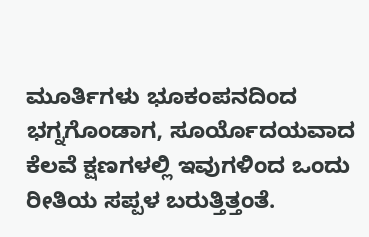ಮೂರ್ತಿಗಳು ಭೂಕಂಪನದಿಂದ ಭಗ್ನಗೊಂಡಾಗ, ಸೂರ್ಯೊದಯವಾದ ಕೆಲವೆ ಕ್ಷಣಗಳಲ್ಲಿ ಇವುಗಳಿಂದ ಒಂದು ರೀತಿಯ ಸಪ್ಪಳ ಬರುತ್ತಿತ್ತಂತೆ.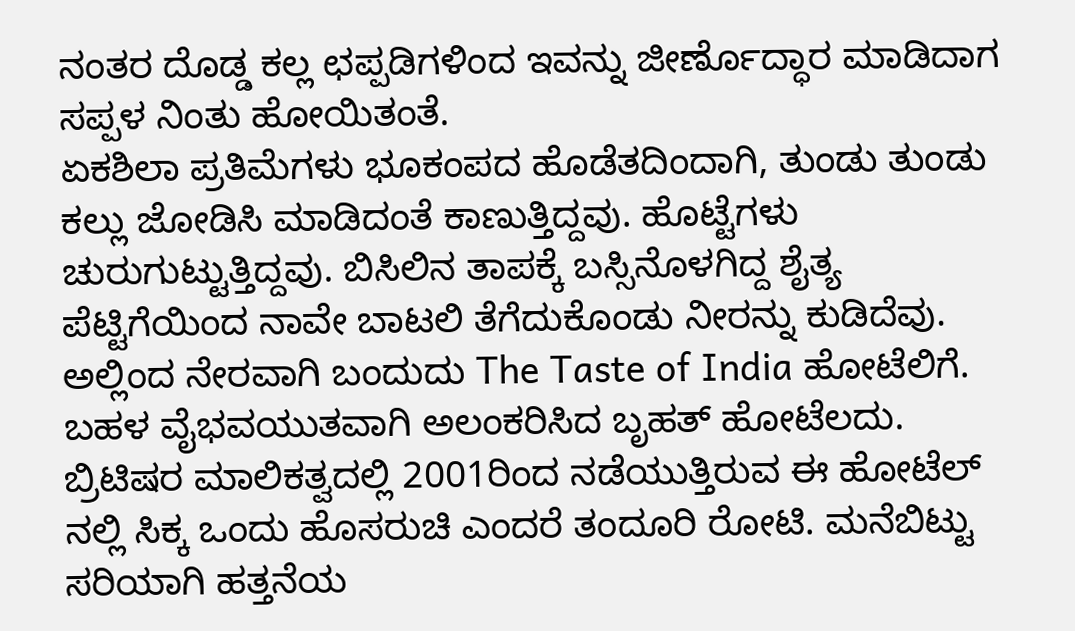ನಂತರ ದೊಡ್ಡ ಕಲ್ಲ ಛಪ್ಪಡಿಗಳಿಂದ ಇವನ್ನು ಜೀರ್ಣೊದ್ಧಾರ ಮಾಡಿದಾಗ ಸಪ್ಪಳ ನಿಂತು ಹೋಯಿತಂತೆ.
ಏಕಶಿಲಾ ಪ್ರತಿಮೆಗಳು ಭೂಕಂಪದ ಹೊಡೆತದಿಂದಾಗಿ, ತುಂಡು ತುಂಡು ಕಲ್ಲು ಜೋಡಿಸಿ ಮಾಡಿದಂತೆ ಕಾಣುತ್ತಿದ್ದವು. ಹೊಟ್ಟೆಗಳು ಚುರುಗುಟ್ಟುತ್ತಿದ್ದವು. ಬಿಸಿಲಿನ ತಾಪಕ್ಕೆ ಬಸ್ಸಿನೊಳಗಿದ್ದ ಶೈತ್ಯ ಪೆಟ್ಟಿಗೆಯಿಂದ ನಾವೇ ಬಾಟಲಿ ತೆಗೆದುಕೊಂಡು ನೀರನ್ನು ಕುಡಿದೆವು. ಅಲ್ಲಿಂದ ನೇರವಾಗಿ ಬಂದುದು The Taste of India ಹೋಟೆಲಿಗೆ. ಬಹಳ ವೈಭವಯುತವಾಗಿ ಅಲಂಕರಿಸಿದ ಬೃಹತ್ ಹೋಟೆಲದು. ಬ್ರಿಟಿಷರ ಮಾಲಿಕತ್ವದಲ್ಲಿ 2001ರಿಂದ ನಡೆಯುತ್ತಿರುವ ಈ ಹೋಟೆಲ್ ನಲ್ಲಿ ಸಿಕ್ಕ ಒಂದು ಹೊಸರುಚಿ ಎಂದರೆ ತಂದೂರಿ ರೋಟಿ. ಮನೆಬಿಟ್ಟು ಸರಿಯಾಗಿ ಹತ್ತನೆಯ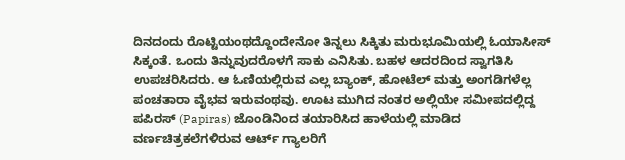ದಿನದಂದು ರೊಟ್ಟಿಯಂಥದ್ದೊಂದೇನೋ ತಿನ್ನಲು ಸಿಕ್ಕಿತು ಮರುಭೂಮಿಯಲ್ಲಿ ಓಯಾಸೀಸ್ ಸಿಕ್ಕಂತೆ. ಒಂದು ತಿನ್ನುವುದರೊಳಗೆ ಸಾಕು ಎನಿಸಿತು. ಬಹಳ ಆದರದಿಂದ ಸ್ವಾಗತಿಸಿ ಉಪಚರಿಸಿದರು. ಆ ಓಣಿಯಲ್ಲಿರುವ ಎಲ್ಲ ಬ್ಯಾಂಕ್, ಹೋಟೆಲ್ ಮತ್ತು ಅಂಗಡಿಗಳೆಲ್ಲ ಪಂಚತಾರಾ ವೈಭವ ಇರುವಂಥವು. ಊಟ ಮುಗಿದ ನಂತರ ಅಲ್ಲಿಯೇ ಸಮೀಪದಲ್ಲಿದ್ದ ಪಪಿರಸ್ (Papiras) ಜೊಂಡಿನಿಂದ ತಯಾರಿಸಿದ ಹಾಳೆಯಲ್ಲಿ ಮಾಡಿದ ವರ್ಣಚಿತ್ರಕಲೆಗಳಿರುವ ಆರ್ಟ್ ಗ್ಯಾಲರಿಗೆ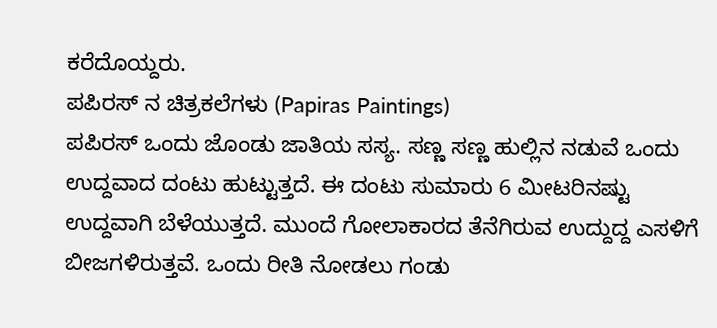ಕರೆದೊಯ್ದರು.
ಪಪಿರಸ್ ನ ಚಿತ್ರಕಲೆಗಳು (Papiras Paintings)
ಪಪಿರಸ್ ಒಂದು ಜೊಂಡು ಜಾತಿಯ ಸಸ್ಯ. ಸಣ್ಣ ಸಣ್ಣ ಹುಲ್ಲಿನ ನಡುವೆ ಒಂದು ಉದ್ದವಾದ ದಂಟು ಹುಟ್ಟುತ್ತದೆ. ಈ ದಂಟು ಸುಮಾರು 6 ಮೀಟರಿನಷ್ಟು ಉದ್ದವಾಗಿ ಬೆಳೆಯುತ್ತದೆ. ಮುಂದೆ ಗೋಲಾಕಾರದ ತೆನೆಗಿರುವ ಉದ್ದುದ್ದ ಎಸಳಿಗೆ ಬೀಜಗಳಿರುತ್ತವೆ. ಒಂದು ರೀತಿ ನೋಡಲು ಗಂಡು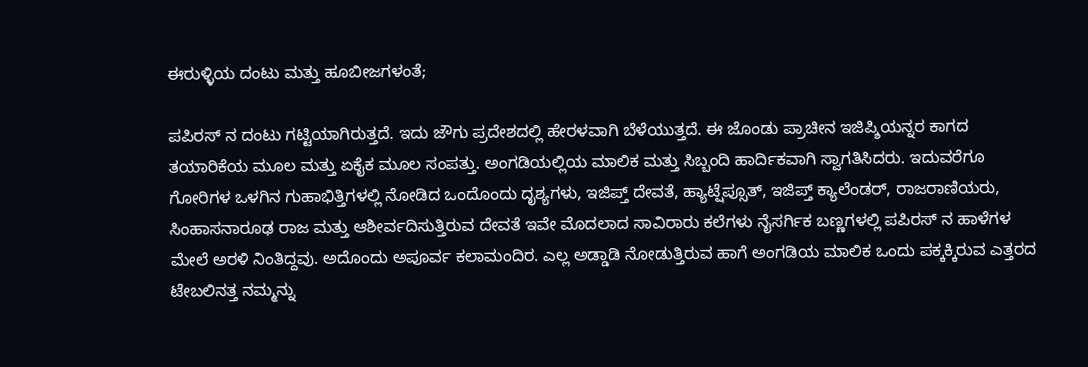ಈರುಳ್ಳಿಯ ದಂಟು ಮತ್ತು ಹೂಬೀಜಗಳಂತೆ;

ಪಪಿರಸ್ ನ ದಂಟು ಗಟ್ಟಿಯಾಗಿರುತ್ತದೆ. ಇದು ಜೌಗು ಪ್ರದೇಶದಲ್ಲಿ ಹೇರಳವಾಗಿ ಬೆಳೆಯುತ್ತದೆ. ಈ ಜೊಂಡು ಪ್ರಾಚೀನ ಇಜಿಪ್ಶಿಯನ್ನರ ಕಾಗದ ತಯಾರಿಕೆಯ ಮೂಲ ಮತ್ತು ಏಕೈಕ ಮೂಲ ಸಂಪತ್ತು. ಅಂಗಡಿಯಲ್ಲಿಯ ಮಾಲಿಕ ಮತ್ತು ಸಿಬ್ಬಂದಿ ಹಾರ್ದಿಕವಾಗಿ ಸ್ವಾಗತಿಸಿದರು. ಇದುವರೆಗೂ ಗೋರಿಗಳ ಒಳಗಿನ ಗುಹಾಭಿತ್ತಿಗಳಲ್ಲಿ ನೋಡಿದ ಒಂದೊಂದು ದೃಶ್ಯಗಳು, ಇಜಿಪ್ತ್ ದೇವತೆ, ಹ್ಯಾಟ್ಷೆಪ್ಸೂತ್, ಇಜಿಪ್ತ್ ಕ್ಯಾಲೆಂಡರ್, ರಾಜರಾಣಿಯರು, ಸಿಂಹಾಸನಾರೂಢ ರಾಜ ಮತ್ತು ಆಶೀರ್ವದಿಸುತ್ತಿರುವ ದೇವತೆ ಇವೇ ಮೊದಲಾದ ಸಾವಿರಾರು ಕಲೆಗಳು ನೈಸರ್ಗಿಕ ಬಣ್ಣಗಳಲ್ಲಿ ಪಪಿರಸ್ ನ ಹಾಳೆಗಳ ಮೇಲೆ ಅರಳಿ ನಿಂತಿದ್ದವು. ಅದೊಂದು ಅಪೂರ್ವ ಕಲಾಮಂದಿರ. ಎಲ್ಲ ಅಡ್ಡಾಡಿ ನೋಡುತ್ತಿರುವ ಹಾಗೆ ಅಂಗಡಿಯ ಮಾಲಿಕ ಒಂದು ಪಕ್ಕಕ್ಕಿರುವ ಎತ್ತರದ ಟೇಬಲಿನತ್ತ ನಮ್ಮನ್ನು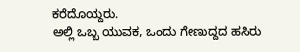ಕರೆದೊಯ್ದರು.
ಅಲ್ಲಿ ಒಬ್ಬ ಯುವಕ, ಒಂದು ಗೇಣುದ್ದದ ಹಸಿರು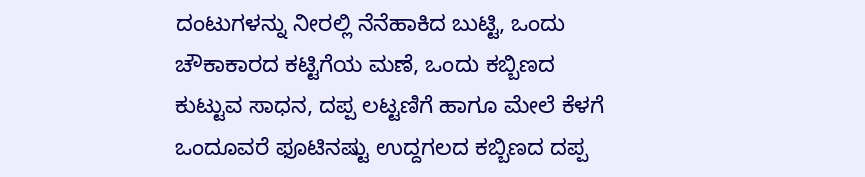ದಂಟುಗಳನ್ನು ನೀರಲ್ಲಿ ನೆನೆಹಾಕಿದ ಬುಟ್ಟಿ, ಒಂದು ಚೌಕಾಕಾರದ ಕಟ್ಟಿಗೆಯ ಮಣೆ, ಒಂದು ಕಬ್ಬಿಣದ ಕುಟ್ಟುವ ಸಾಧನ, ದಪ್ಪ ಲಟ್ಟಣಿಗೆ ಹಾಗೂ ಮೇಲೆ ಕೆಳಗೆ ಒಂದೂವರೆ ಫೂಟಿನಷ್ಟು ಉದ್ದಗಲದ ಕಬ್ಬಿಣದ ದಪ್ಪ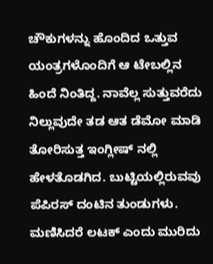ಚೌಕುಗಳನ್ನು ಹೊಂದಿದ ಒತ್ತುವ ಯಂತ್ರಗಳೊಂದಿಗೆ ಆ ಟೇಬಲ್ಲಿನ ಹಿಂದೆ ನಿಂತಿದ್ದ. ನಾವೆಲ್ಲ ಸುತ್ತುವರೆದು ನಿಲ್ಲುವುದೇ ತಡ ಆತ ಡೆಮೋ ಮಾಡಿ ತೋರಿಸುತ್ತ ಇಂಗ್ಲೀಷ್ ನಲ್ಲಿ ಹೇಳತೊಡಗಿದ. ಬುಟ್ಟಿಯಲ್ಲಿರುವವು ಪೆಪಿರಸ್ ದಂಟಿನ ತುಂಡುಗಳು. ಮಣಿಸಿದರೆ ಲಟಕ್ ಎಂದು ಮುರಿದು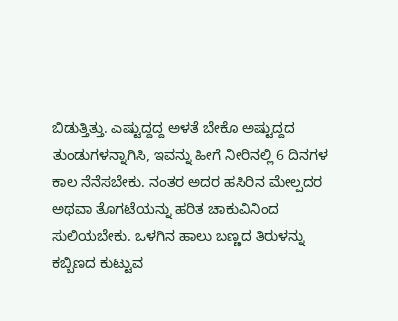ಬಿಡುತ್ತಿತ್ತು. ಎಷ್ಟುದ್ದದ್ದ ಅಳತೆ ಬೇಕೊ ಅಷ್ಟುದ್ದದ ತುಂಡುಗಳನ್ನಾಗಿಸಿ, ಇವನ್ನು ಹೀಗೆ ನೀರಿನಲ್ಲಿ 6 ದಿನಗಳ ಕಾಲ ನೆನೆಸಬೇಕು. ನಂತರ ಅದರ ಹಸಿರಿನ ಮೇಲ್ಪದರ ಅಥವಾ ತೊಗಟೆಯನ್ನು ಹರಿತ ಚಾಕುವಿನಿಂದ ಸುಲಿಯಬೇಕು. ಒಳಗಿನ ಹಾಲು ಬಣ್ಣದ ತಿರುಳನ್ನು ಕಬ್ಬಿಣದ ಕುಟ್ಟುವ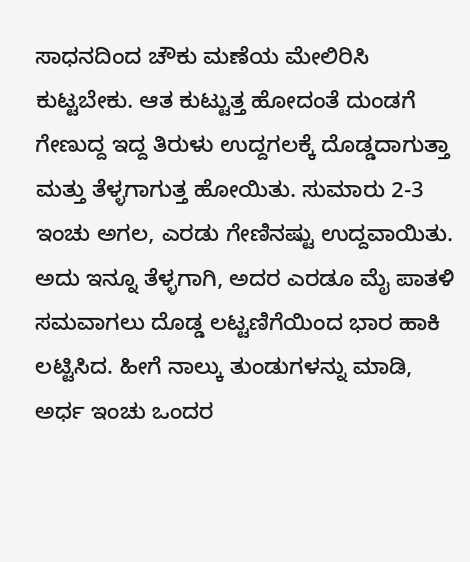ಸಾಧನದಿಂದ ಚೌಕು ಮಣೆಯ ಮೇಲಿರಿಸಿ ಕುಟ್ಟಬೇಕು. ಆತ ಕುಟ್ಟುತ್ತ ಹೋದಂತೆ ದುಂಡಗೆ ಗೇಣುದ್ದ ಇದ್ದ ತಿರುಳು ಉದ್ದಗಲಕ್ಕೆ ದೊಡ್ಡದಾಗುತ್ತಾ ಮತ್ತು ತೆಳ್ಳಗಾಗುತ್ತ ಹೋಯಿತು. ಸುಮಾರು 2-3 ಇಂಚು ಅಗಲ, ಎರಡು ಗೇಣಿನಷ್ಟು ಉದ್ದವಾಯಿತು. ಅದು ಇನ್ನೂ ತೆಳ್ಳಗಾಗಿ, ಅದರ ಎರಡೂ ಮೈ ಪಾತಳಿ ಸಮವಾಗಲು ದೊಡ್ಡ ಲಟ್ಟಣಿಗೆಯಿಂದ ಭಾರ ಹಾಕಿ ಲಟ್ಟಿಸಿದ. ಹೀಗೆ ನಾಲ್ಕು ತುಂಡುಗಳನ್ನು ಮಾಡಿ, ಅರ್ಧ ಇಂಚು ಒಂದರ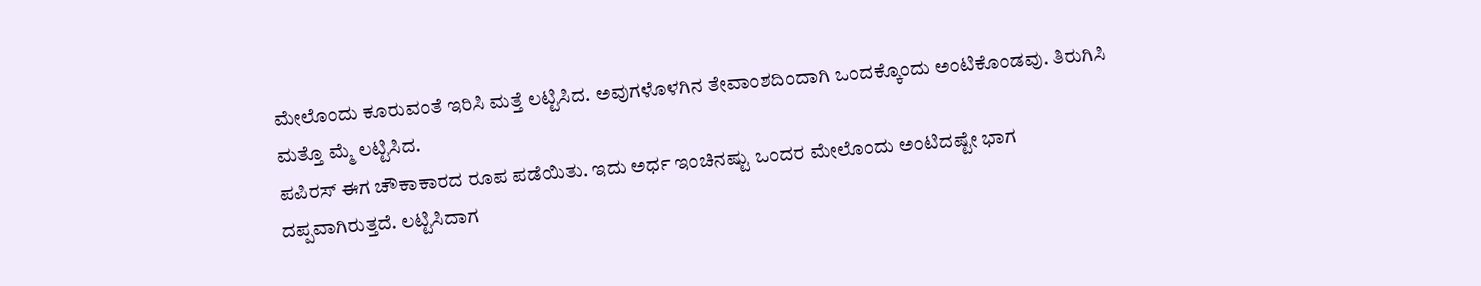ಮೇಲೊಂದು ಕೂರುವಂತೆ ಇರಿಸಿ ಮತ್ತೆ ಲಟ್ಟಿಸಿದ. ಅವುಗಳೊಳಗಿನ ತೇವಾಂಶದಿಂದಾಗಿ ಒಂದಕ್ಕೊಂದು ಅಂಟಿಕೊಂಡವು. ತಿರುಗಿಸಿ ಮತ್ತೊ ಮ್ಮೆ ಲಟ್ಟಿಸಿದ.
ಪಪಿರಸ್ ಈಗ ಚೌಕಾಕಾರದ ರೂಪ ಪಡೆಯಿತು. ಇದು ಅರ್ಧ ಇಂಚಿನಷ್ಟು ಒಂದರ ಮೇಲೊಂದು ಅಂಟಿದಷ್ಟೇ ಭಾಗ ದಪ್ಪವಾಗಿರುತ್ತದೆ. ಲಟ್ಟಿಸಿದಾಗ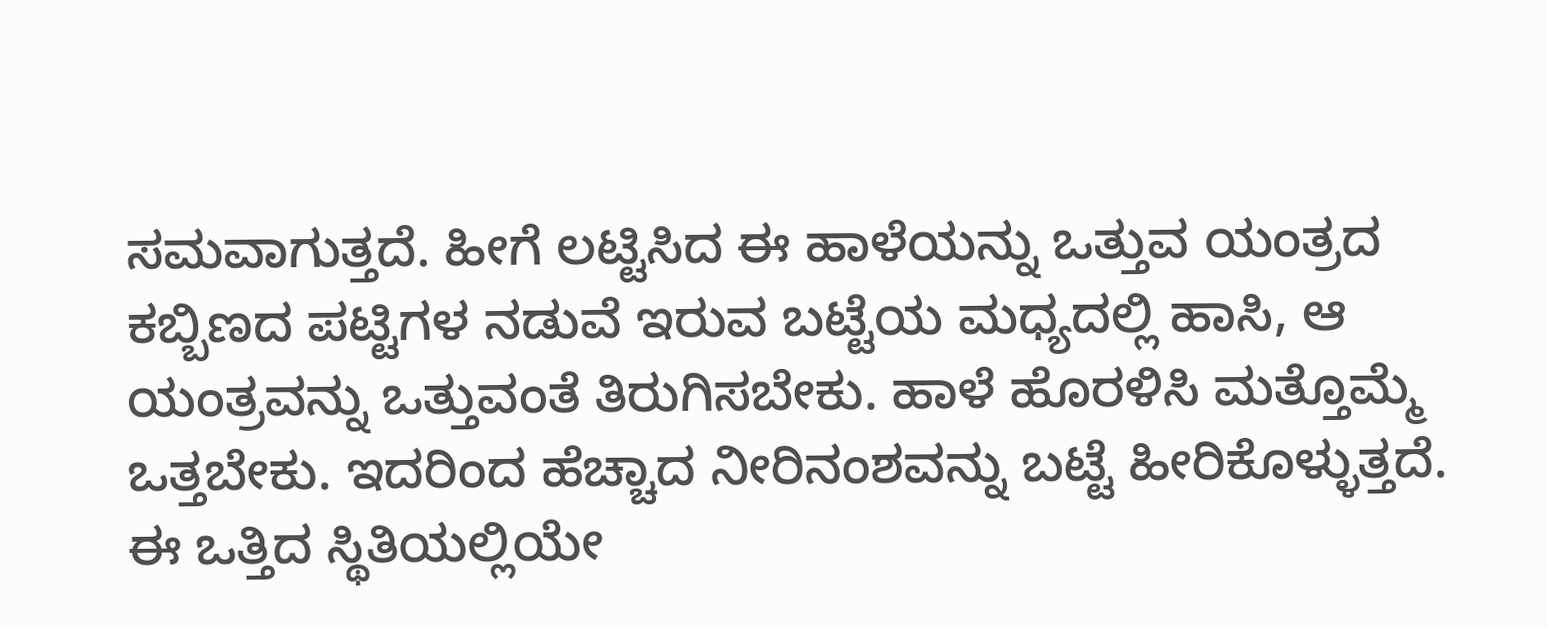ಸಮವಾಗುತ್ತದೆ. ಹೀಗೆ ಲಟ್ಟಿಸಿದ ಈ ಹಾಳೆಯನ್ನು ಒತ್ತುವ ಯಂತ್ರದ ಕಬ್ಬಿಣದ ಪಟ್ಟಿಗಳ ನಡುವೆ ಇರುವ ಬಟ್ಟೆಯ ಮಧ್ಯದಲ್ಲಿ ಹಾಸಿ, ಆ ಯಂತ್ರವನ್ನು ಒತ್ತುವಂತೆ ತಿರುಗಿಸಬೇಕು. ಹಾಳೆ ಹೊರಳಿಸಿ ಮತ್ತೊಮ್ಮೆ ಒತ್ತಬೇಕು. ಇದರಿಂದ ಹೆಚ್ಚಾದ ನೀರಿನಂಶವನ್ನು ಬಟ್ಟೆ ಹೀರಿಕೊಳ್ಳುತ್ತದೆ. ಈ ಒತ್ತಿದ ಸ್ಥಿತಿಯಲ್ಲಿಯೇ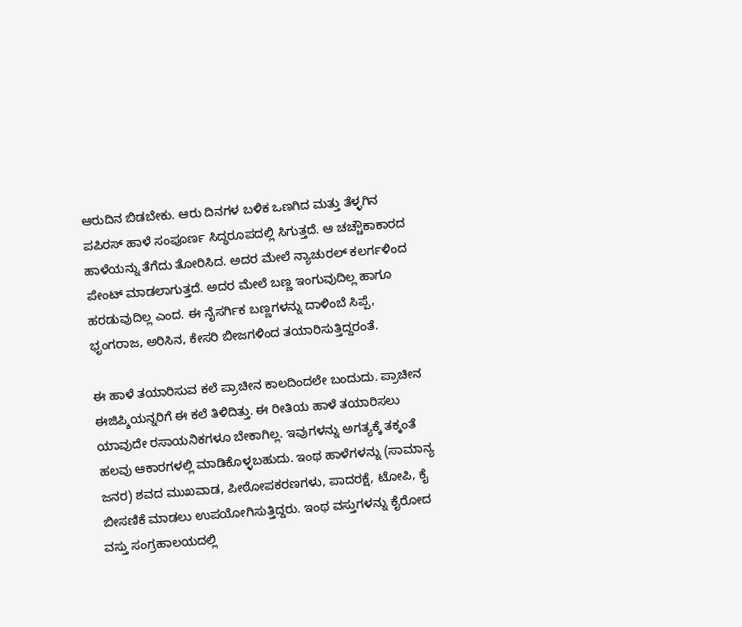ಆರುದಿನ ಬಿಡಬೇಕು. ಆರು ದಿನಗಳ ಬಳಿಕ ಒಣಗಿದ ಮತ್ತು ತೆಳ್ಳಗಿನ ಪಪಿರಸ್ ಹಾಳೆ ಸಂಪೂರ್ಣ ಸಿದ್ಧರೂಪದಲ್ಲಿ ಸಿಗುತ್ತದೆ. ಆ ಚಚ್ಚೌಕಾಕಾರದ ಹಾಳೆಯನ್ನು ತೆಗೆದು ತೋರಿಸಿದ. ಅದರ ಮೇಲೆ ನ್ಯಾಚುರಲ್ ಕಲರ್ಗಳಿಂದ ಪೇಂಟ್ ಮಾಡಲಾಗುತ್ತದೆ. ಅದರ ಮೇಲೆ ಬಣ್ಣ ಇಂಗುವುದಿಲ್ಲ ಹಾಗೂ ಹರಡುವುದಿಲ್ಲ ಎಂದ. ಈ ನೈಸರ್ಗಿಕ ಬಣ್ಣಗಳನ್ನು ದಾಳಿಂಬೆ ಸಿಪ್ಪೆ, ಭೃಂಗರಾಜ, ಅರಿಸಿನ, ಕೇಸರಿ ಬೀಜಗಳಿಂದ ತಯಾರಿಸುತ್ತಿದ್ದರಂತೆ.

ಈ ಹಾಳೆ ತಯಾರಿಸುವ ಕಲೆ ಪ್ರಾಚೀನ ಕಾಲದಿಂದಲೇ ಬಂದುದು. ಪ್ರಾಚೀನ ಈಜಿಪ್ಶಿಯನ್ನರಿಗೆ ಈ ಕಲೆ ತಿಳಿದಿತ್ತು. ಈ ರೀತಿಯ ಹಾಳೆ ತಯಾರಿಸಲು ಯಾವುದೇ ರಸಾಯನಿಕಗಳೂ ಬೇಕಾಗಿಲ್ಲ. ಇವುಗಳನ್ನು ಅಗತ್ಯಕ್ಕೆ ತಕ್ಕಂತೆ ಹಲವು ಆಕಾರಗಳಲ್ಲಿ ಮಾಡಿಕೊಳ್ಳಬಹುದು. ಇಂಥ ಹಾಳೆಗಳನ್ನು (ಸಾಮಾನ್ಯ ಜನರ) ಶವದ ಮುಖವಾಡ, ಪೀಠೋಪಕರಣಗಳು, ಪಾದರಕ್ಷೆ, ಟೋಪಿ, ಕೈ ಬೀಸಣಿಕೆ ಮಾಡಲು ಉಪಯೋಗಿಸುತ್ತಿದ್ದರು. ಇಂಥ ವಸ್ತುಗಳನ್ನು ಕೈರೋದ ವಸ್ತು ಸಂಗ್ರಹಾಲಯದಲ್ಲಿ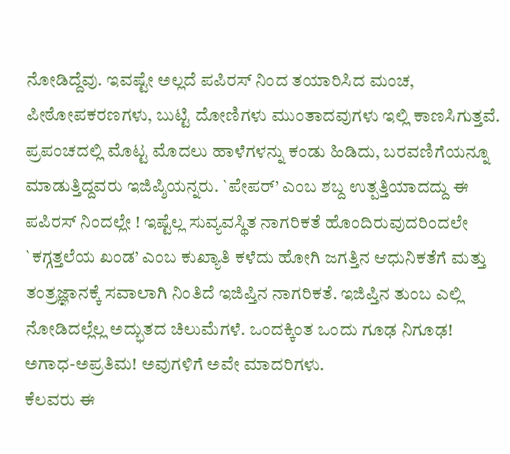ನೋಡಿದ್ದೆವು. ಇವಷ್ಟೇ ಅಲ್ಲದೆ ಪಪಿರಸ್ ನಿಂದ ತಯಾರಿಸಿದ ಮಂಚ, ಪೀಠೋಪಕರಣಗಳು, ಬುಟ್ಟಿ ದೋಣಿಗಳು ಮುಂತಾದವುಗಳು ಇಲ್ಲಿ ಕಾಣಸಿಗುತ್ತವೆ. ಪ್ರಪಂಚದಲ್ಲಿ ಮೊಟ್ಟ ಮೊದಲು ಹಾಳೆಗಳನ್ನು ಕಂಡು ಹಿಡಿದು, ಬರವಣಿಗೆಯನ್ನೂ ಮಾಡುತ್ತಿದ್ದವರು ಇಜಿಪ್ಶಿಯನ್ನರು. `ಪೇಪರ್’ ಎಂಬ ಶಬ್ದ ಉತ್ಪತ್ತಿಯಾದದ್ದು ಈ ಪಪಿರಸ್ ನಿಂದಲ್ಲೇ ! ಇಷ್ಟೆಲ್ಲ ಸುವ್ಯವಸ್ಥಿತ ನಾಗರಿಕತೆ ಹೊಂದಿರುವುದರಿಂದಲೇ `ಕಗ್ಗತ್ತಲೆಯ ಖಂಡ’ ಎಂಬ ಕುಖ್ಯಾತಿ ಕಳೆದು ಹೋಗಿ ಜಗತ್ತಿನ ಆಧುನಿಕತೆಗೆ ಮತ್ತು ತಂತ್ರಜ್ಞಾನಕ್ಕೆ ಸವಾಲಾಗಿ ನಿಂತಿದೆ ಇಜಿಪ್ತಿನ ನಾಗರಿಕತೆ. ಇಜಿಪ್ತಿನ ತುಂಬ ಎಲ್ಲಿ ನೋಡಿದಲ್ಲೆಲ್ಲ ಅದ್ಭುತದ ಚಿಲುಮೆಗಳೆ. ಒಂದಕ್ಕಿಂತ ಒಂದು ಗೂಢ ನಿಗೂಢ! ಅಗಾಧ-ಅಪ್ರತಿಮ! ಅವುಗಳಿಗೆ ಅವೇ ಮಾದರಿಗಳು.
ಕೆಲವರು ಈ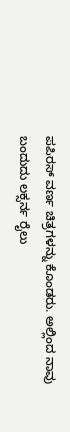ಪಪಿರಸ್ ವರ್ಣ ಚಿತ್ರಗಳನ್ನು ಕೊಂಡರು. ಅಲ್ಲಿಂದ ನಾವು ಬಂದುದು ಲಕ್ಸರ್ನ ರೈಲು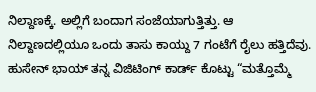ನಿಲ್ದಾಣಕ್ಕೆ. ಅಲ್ಲಿಗೆ ಬಂದಾಗ ಸಂಜೆಯಾಗುತ್ತಿತ್ತು. ಆ ನಿಲ್ದಾಣದಲ್ಲಿಯೂ ಒಂದು ತಾಸು ಕಾಯ್ದು 7 ಗಂಟೆಗೆ ರೈಲು ಹತ್ತಿದೆವು. ಹುಸೇನ್ ಭಾಯ್ ತನ್ನ ವಿಜಿಟಿಂಗ್ ಕಾರ್ಡ್ ಕೊಟ್ಟು “ಮತ್ತೊಮ್ಮೆ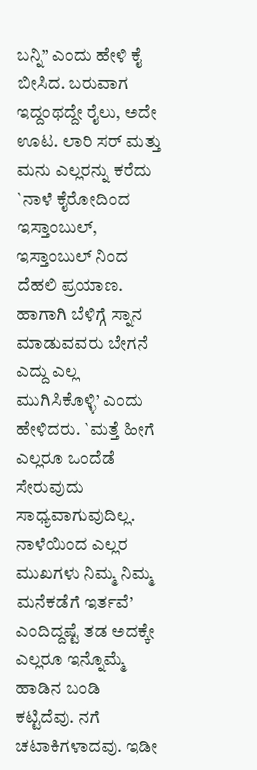ಬನ್ನಿ” ಎಂದು ಹೇಳಿ ಕೈ ಬೀಸಿದ. ಬರುವಾಗ ಇದ್ದಂಥದ್ದೇ ರೈಲು, ಅದೇ ಊಟ. ಲಾರಿ ಸರ್ ಮತ್ತು ಮನು ಎಲ್ಲರನ್ನು ಕರೆದು `ನಾಳೆ ಕೈರೋದಿಂದ ಇಸ್ತಾಂಬುಲ್, ಇಸ್ತಾಂಬುಲ್ ನಿಂದ ದೆಹಲಿ ಪ್ರಯಾಣ. ಹಾಗಾಗಿ ಬೆಳಿಗ್ಗೆ ಸ್ನಾನ ಮಾಡುವವರು ಬೇಗನೆ ಎದ್ದು ಎಲ್ಲ ಮುಗಿಸಿಕೊಳ್ಳಿ’ ಎಂದು ಹೇಳಿದರು. `ಮತ್ತೆ ಹೀಗೆ ಎಲ್ಲರೂ ಒಂದೆಡೆ ಸೇರುವುದು ಸಾಧ್ಯವಾಗುವುದಿಲ್ಲ. ನಾಳೆಯಿಂದ ಎಲ್ಲರ ಮುಖಗಳು ನಿಮ್ಮ ನಿಮ್ಮ ಮನೆಕಡೆಗೆ ಇರ್ತವೆ’ ಎಂದಿದ್ದಷ್ಟೆ ತಡ ಅದಕ್ಕೇ ಎಲ್ಲರೂ ಇನ್ನೊಮ್ಮೆ ಹಾಡಿನ ಬಂಡಿ ಕಟ್ಟಿದೆವು. ನಗೆ ಚಟಾಕಿಗಳಾದವು. ಇಡೀ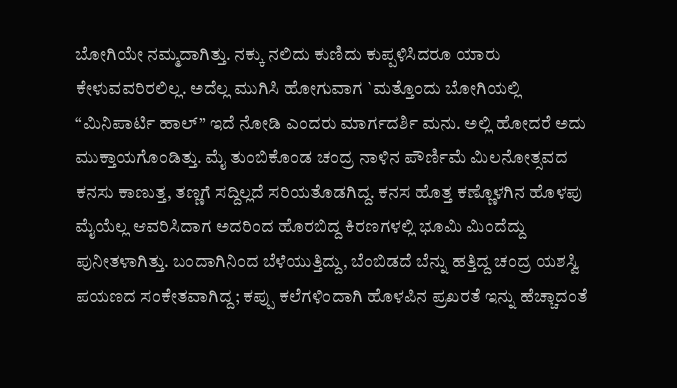ಬೋಗಿಯೇ ನಮ್ಮದಾಗಿತ್ತು. ನಕ್ಕು ನಲಿದು ಕುಣಿದು ಕುಪ್ಪಳಿಸಿದರೂ ಯಾರು ಕೇಳುವವರಿರಲಿಲ್ಲ. ಅದೆಲ್ಲ ಮುಗಿಸಿ ಹೋಗುವಾಗ `ಮತ್ತೊಂದು ಬೋಗಿಯಲ್ಲಿ “ಮಿನಿಪಾರ್ಟಿ ಹಾಲ್” ಇದೆ ನೋಡಿ ಎಂದರು ಮಾರ್ಗದರ್ಶಿ ಮನು. ಅಲ್ಲಿ ಹೋದರೆ ಅದು ಮುಕ್ತಾಯಗೊಂಡಿತ್ತು. ಮೈ ತುಂಬಿಕೊಂಡ ಚಂದ್ರ ನಾಳಿನ ಪೌರ್ಣಿಮೆ ಮಿಲನೋತ್ಸವದ ಕನಸು ಕಾಣುತ್ತ, ತಣ್ಣಗೆ ಸದ್ದಿಲ್ಲದೆ ಸರಿಯತೊಡಗಿದ್ದ. ಕನಸ ಹೊತ್ತ ಕಣ್ಣೊಳಗಿನ ಹೊಳಪು ಮೈಯೆಲ್ಲ ಆವರಿಸಿದಾಗ ಅದರಿಂದ ಹೊರಬಿದ್ದ ಕಿರಣಗಳಲ್ಲಿ ಭೂಮಿ ಮಿಂದೆದ್ದು ಪುನೀತಳಾಗಿತ್ತು. ಬಂದಾಗಿನಿಂದ ಬೆಳೆಯುತ್ತಿದ್ದು, ಬೆಂಬಿಡದೆ ಬೆನ್ನು ಹತ್ತಿದ್ದ ಚಂದ್ರ ಯಶಸ್ವಿ ಪಯಣದ ಸಂಕೇತವಾಗಿದ್ದ; ಕಪ್ಪು ಕಲೆಗಳಿಂದಾಗಿ ಹೊಳಪಿನ ಪ್ರಖರತೆ ಇನ್ನು ಹೆಚ್ಚಾದಂತೆ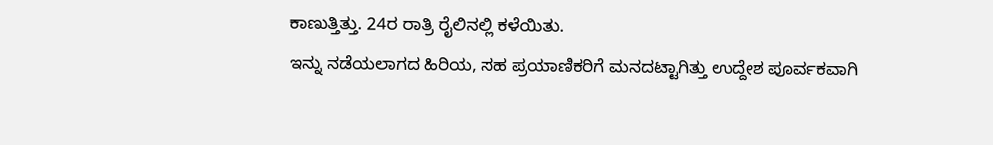ಕಾಣುತ್ತಿತ್ತು. 24ರ ರಾತ್ರಿ ರೈಲಿನಲ್ಲಿ ಕಳೆಯಿತು.
ಇನ್ನು ನಡೆಯಲಾಗದ ಹಿರಿಯ, ಸಹ ಪ್ರಯಾಣಿಕರಿಗೆ ಮನದಟ್ಟಾಗಿತ್ತು ಉದ್ದೇಶ ಪೂರ್ವಕವಾಗಿ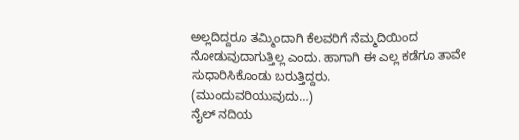ಅಲ್ಲದಿದ್ದರೂ ತಮ್ಮಿಂದಾಗಿ ಕೆಲವರಿಗೆ ನೆಮ್ಮದಿಯಿಂದ ನೋಡುವುದಾಗುತ್ತಿಲ್ಲ ಎಂದು. ಹಾಗಾಗಿ ಈ ಎಲ್ಲ ಕಡೆಗೂ ತಾವೇ ಸುಧಾರಿಸಿಕೊಂಡು ಬರುತ್ತಿದ್ದರು.
(ಮುಂದುವರಿಯುವುದು…)
ನೈಲ್ ನದಿಯ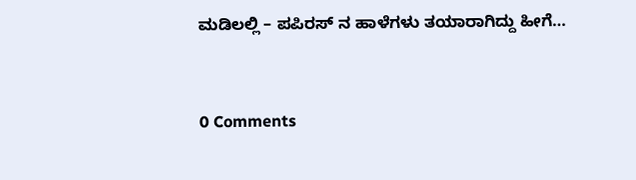ಮಡಿಲಲ್ಲಿ – ಪಪಿರಸ್ ನ ಹಾಳೆಗಳು ತಯಾರಾಗಿದ್ದು ಹೀಗೆ…


0 Comments